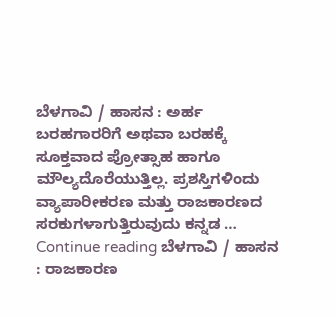ಬೆಳಗಾವಿ / ಹಾಸನ : ಅರ್ಹ ಬರಹಗಾರರಿಗೆ ಅಥವಾ ಬರಹಕ್ಕೆ ಸೂಕ್ತವಾದ ಪ್ರೋತ್ಸಾಹ ಹಾಗೂ ಮೌಲ್ಯದೊರೆಯುತ್ತಿಲ್ಲ. ಪ್ರಶಸ್ತಿಗಳಿಂದು ವ್ಯಾಪಾರೀಕರಣ ಮತ್ತು ರಾಜಕಾರಣದ ಸರಕುಗಳಾಗುತ್ತಿರುವುದು ಕನ್ನಡ … Continue reading ಬೆಳಗಾವಿ / ಹಾಸನ : ರಾಜಕಾರಣ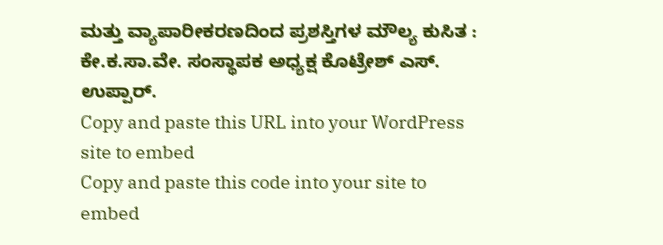ಮತ್ತು ವ್ಯಾಪಾರೀಕರಣದಿಂದ ಪ್ರಶಸ್ತಿಗಳ ಮೌಲ್ಯ ಕುಸಿತ : ಕೇ.ಕ.ಸಾ.ವೇ. ಸಂಸ್ಥಾಪಕ ಅಧ್ಯಕ್ಷ ಕೊಟ್ರೇಶ್ ಎಸ್. ಉಪ್ಪಾರ್.
Copy and paste this URL into your WordPress site to embed
Copy and paste this code into your site to embed